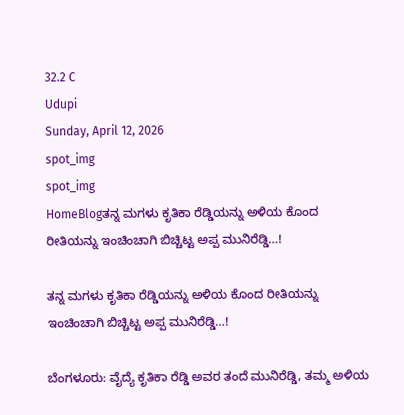32.2 C
Udupi
Sunday, April 12, 2026
spot_img
spot_img
HomeBlogತನ್ನ ಮಗಳು ಕೃತಿಕಾ ರೆಡ್ಡಿಯನ್ನು ಅಳಿಯ ಕೊಂದ ರೀತಿಯನ್ನು ಇಂಚಿಂಚಾಗಿ ಬಿಚ್ಚಿಟ್ಟ ಅಪ್ಪ ಮುನಿರೆಡ್ಡಿ…!

ತನ್ನ ಮಗಳು ಕೃತಿಕಾ ರೆಡ್ಡಿಯನ್ನು ಅಳಿಯ ಕೊಂದ ರೀತಿಯನ್ನು ಇಂಚಿಂಚಾಗಿ ಬಿಚ್ಚಿಟ್ಟ ಅಪ್ಪ ಮುನಿರೆಡ್ಡಿ…!

ಬೆಂಗಳೂರು: ವೈದ್ಯೆ ಕೃತಿಕಾ ರೆಡ್ಡಿ ಅವರ ತಂದೆ ಮುನಿರೆಡ್ಡಿ, ತಮ್ಮ ಅಳಿಯ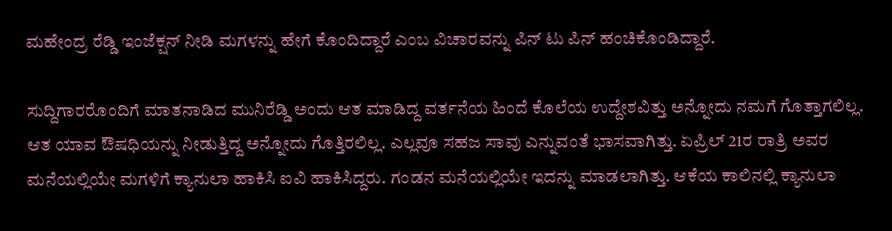ಮಹೇಂದ್ರ ರೆಡ್ಡಿ ಇಂಜೆಕ್ಷನ್‌ ನೀಡಿ ಮಗಳನ್ನು ಹೇಗೆ ಕೊಂದಿದ್ದಾರೆ ಎಂಬ ವಿಚಾರವನ್ನು ಪಿನ್‌ ಟು ಪಿನ್‌ ಹಂಚಿಕೊಂಡಿದ್ದಾರೆ.

ಸುದ್ದಿಗಾರರೊಂದಿಗೆ ಮಾತನಾಡಿದ ಮುನಿರೆಡ್ಡಿ ಅಂದು ಆತ ಮಾಡಿದ್ದ ವರ್ತನೆಯ ಹಿಂದೆ ಕೊಲೆಯ ಉದ್ದೇಶವಿತ್ತು ಅನ್ನೋದು ನಮಗೆ ಗೊತ್ತಾಗಲಿಲ್ಲ. ಆತ ಯಾವ ಔಷಧಿಯನ್ನು ನೀಡುತ್ತಿದ್ದ ಅನ್ನೋದು ಗೊತ್ತಿರಲಿಲ್ಲ. ಎಲ್ಲವೂ ಸಹಜ ಸಾವು ಎನ್ನುವಂತೆ ಭಾಸವಾಗಿತ್ತು. ಏಪ್ರಿಲ್‌ 21ರ ರಾತ್ರಿ ಅವರ ಮನೆಯಲ್ಲಿಯೇ ಮಗಳಿಗೆ ಕ್ಯಾನುಲಾ ಹಾಕಿಸಿ ಐವಿ ಹಾಕಿಸಿದ್ದರು. ಗಂಡನ ಮನೆಯಲ್ಲಿಯೇ ಇದನ್ನು ಮಾಡಲಾಗಿತ್ತು. ಆಕೆಯ ಕಾಲಿನಲ್ಲಿ ಕ್ಯಾನುಲಾ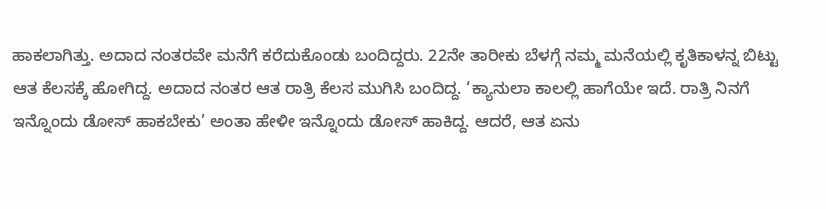ಹಾಕಲಾಗಿತ್ತು. ಅದಾದ ನಂತರವೇ ಮನೆಗೆ ಕರೆದುಕೊಂಡು ಬಂದಿದ್ದರು. 22ನೇ ತಾರೀಕು ಬೆಳಗ್ಗೆ ನಮ್ಮ ಮನೆಯಲ್ಲಿ ಕೃತಿಕಾಳನ್ನ ಬಿಟ್ಟು ಆತ ಕೆಲಸಕ್ಕೆ ಹೋಗಿದ್ದ. ಅದಾದ ನಂತರ ಆತ ರಾತ್ರಿ ಕೆಲಸ ಮುಗಿಸಿ ಬಂದಿದ್ದ. ‘ಕ್ಯಾನುಲಾ ಕಾಲಲ್ಲಿ ಹಾಗೆಯೇ ಇದೆ. ರಾತ್ರಿ ನಿನಗೆ ಇನ್ನೊಂದು ಡೋಸ್‌ ಹಾಕಬೇಕು’ ಅಂತಾ ಹೇಳೀ ಇನ್ನೊಂದು ಡೋಸ್‌ ಹಾಕಿದ್ದ. ಆದರೆ, ಆತ ಏನು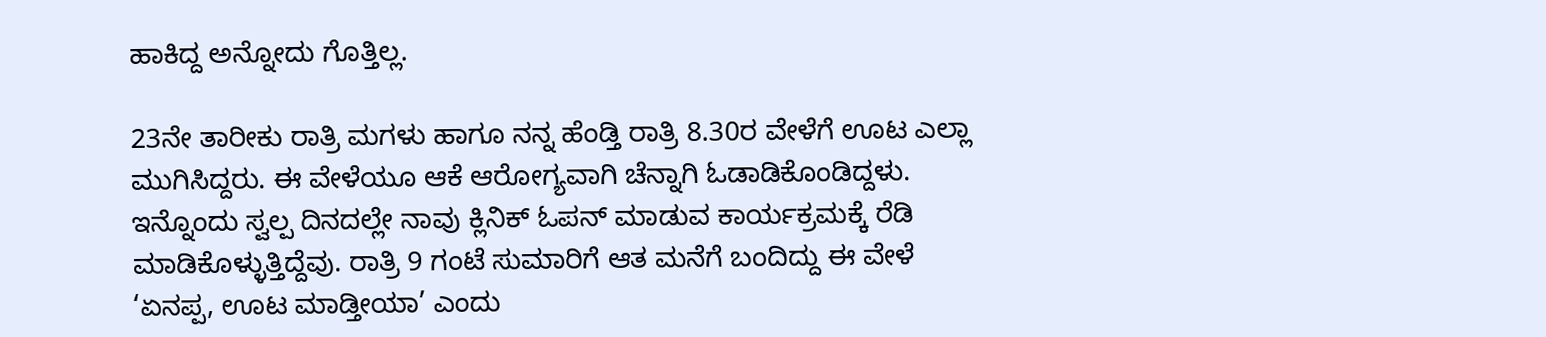ಹಾಕಿದ್ದ ಅನ್ನೋದು ಗೊತ್ತಿಲ್ಲ.

23ನೇ ತಾರೀಕು ರಾತ್ರಿ ಮಗಳು ಹಾಗೂ ನನ್ನ ಹೆಂಡ್ತಿ ರಾತ್ರಿ 8.30ರ ವೇಳೆಗೆ ಊಟ ಎಲ್ಲಾ ಮುಗಿಸಿದ್ದರು. ಈ ವೇಳೆಯೂ ಆಕೆ ಆರೋಗ್ಯವಾಗಿ ಚೆನ್ನಾಗಿ ಓಡಾಡಿಕೊಂಡಿದ್ದಳು. ಇನ್ನೊಂದು ಸ್ವಲ್ಪ ದಿನದಲ್ಲೇ ನಾವು ಕ್ಲಿನಿಕ್‌ ಓಪನ್‌ ಮಾಡುವ ಕಾರ್ಯಕ್ರಮಕ್ಕೆ ರೆಡಿ ಮಾಡಿಕೊಳ್ಳುತ್ತಿದ್ದೆವು. ರಾತ್ರಿ 9 ಗಂಟೆ ಸುಮಾರಿಗೆ ಆತ ಮನೆಗೆ ಬಂದಿದ್ದು ಈ ವೇಳೆ ‘ಏನಪ್ಪ, ಊಟ ಮಾಡ್ತೀಯಾ’ ಎಂದು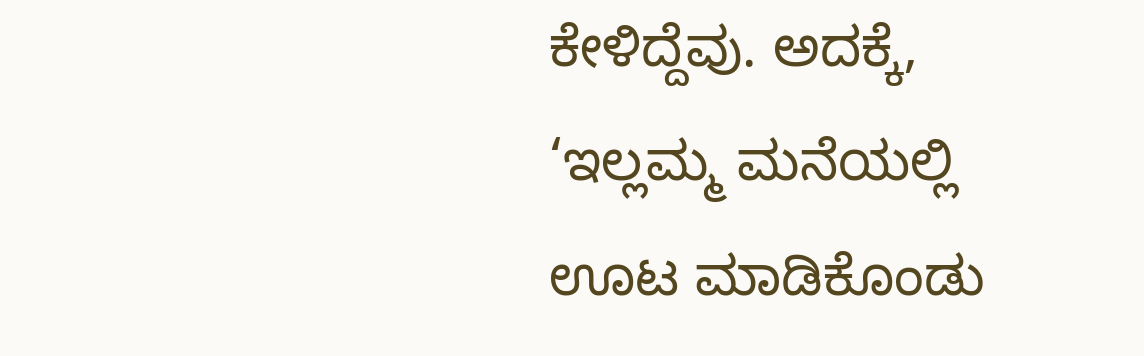ಕೇಳಿದ್ದೆವು. ಅದಕ್ಕೆ, ‘ಇಲ್ಲಮ್ಮ ಮನೆಯಲ್ಲಿ ಊಟ ಮಾಡಿಕೊಂಡು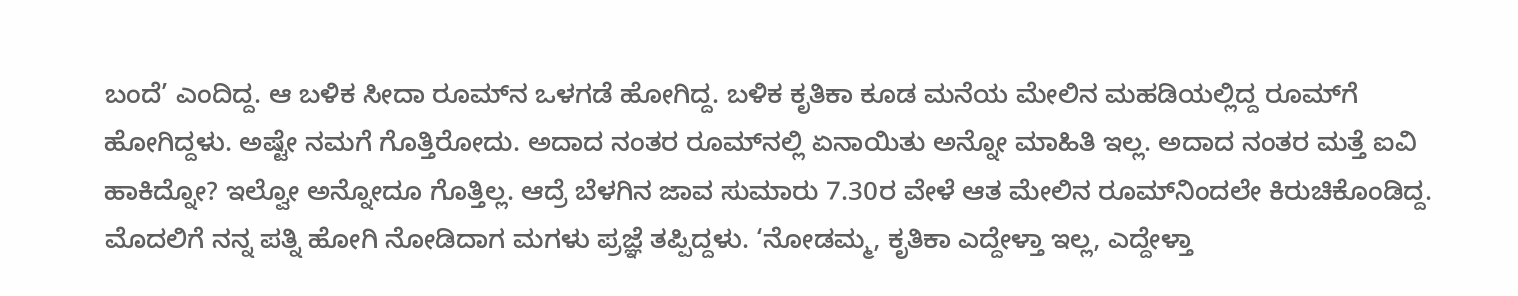ಬಂದೆ’ ಎಂದಿದ್ದ. ಆ ಬಳಿಕ ಸೀದಾ ರೂಮ್‌ನ ಒಳಗಡೆ ಹೋಗಿದ್ದ. ಬಳಿಕ ಕೃತಿಕಾ ಕೂಡ ಮನೆಯ ಮೇಲಿನ ಮಹಡಿಯಲ್ಲಿದ್ದ ರೂಮ್‌ಗೆ ಹೋಗಿದ್ದಳು. ಅಷ್ಟೇ ನಮಗೆ ಗೊತ್ತಿರೋದು. ಅದಾದ ನಂತರ ರೂಮ್‌ನಲ್ಲಿ ಏನಾಯಿತು ಅನ್ನೋ ಮಾಹಿತಿ ಇಲ್ಲ. ಅದಾದ ನಂತರ ಮತ್ತೆ ಐವಿ ಹಾಕಿದ್ನೋ? ಇಲ್ವೋ ಅನ್ನೋದೂ ಗೊತ್ತಿಲ್ಲ. ಆದ್ರೆ ಬೆಳಗಿನ ಜಾವ ಸುಮಾರು 7.30ರ ವೇಳೆ ಆತ ಮೇಲಿನ ರೂಮ್‌ನಿಂದಲೇ ಕಿರುಚಿಕೊಂಡಿದ್ದ. ಮೊದಲಿಗೆ ನನ್ನ ಪತ್ನಿ ಹೋಗಿ ನೋಡಿದಾಗ ಮಗಳು ಪ್ರಜ್ಞೆ ತಪ್ಪಿದ್ದಳು. ‘ನೋಡಮ್ಮ, ಕೃತಿಕಾ ಎದ್ದೇಳ್ತಾ ಇಲ್ಲ, ಎದ್ದೇಳ್ತಾ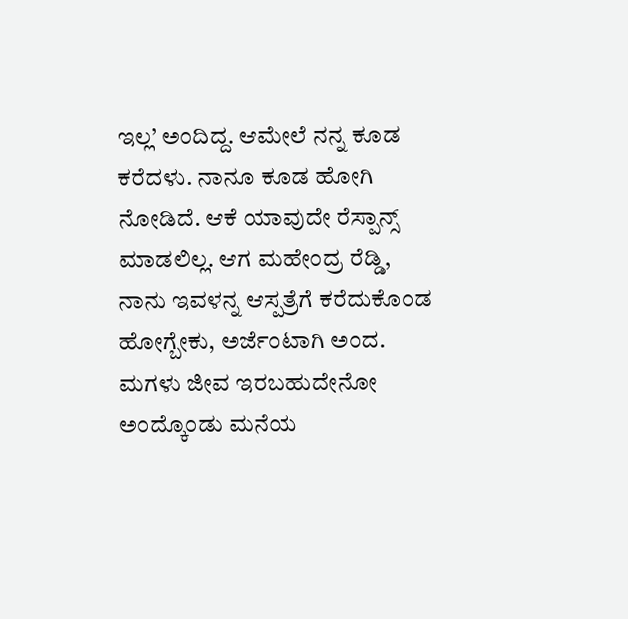ಇಲ್ಲ’ ಅಂದಿದ್ದ. ಆಮೇಲೆ ನನ್ನ ಕೂಡ ಕರೆದಳು. ನಾನೂ ಕೂಡ ಹೋಗಿ ನೋಡಿದೆ. ಆಕೆ ಯಾವುದೇ ರೆಸ್ಪಾನ್ಸ್‌ ಮಾಡಲಿಲ್ಲ. ಆಗ ಮಹೇಂದ್ರ ರೆಡ್ಡಿ, ನಾನು ಇವಳನ್ನ ಆಸ್ಪತ್ರೆಗೆ ಕರೆದುಕೊಂಡ ಹೋಗ್ಬೇಕು, ಅರ್ಜೆಂಟಾಗಿ ಅಂದ. ಮಗಳು ಜೀವ ಇರಬಹುದೇನೋ ಅಂದ್ಕೊಂಡು ಮನೆಯ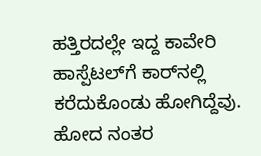ಹತ್ತಿರದಲ್ಲೇ ಇದ್ದ ಕಾವೇರಿ ಹಾಸ್ಪೆಟಲ್‌ಗೆ ಕಾರ್‌ನಲ್ಲಿ ಕರೆದುಕೊಂಡು ಹೋಗಿದ್ದೆವು. ಹೋದ ನಂತರ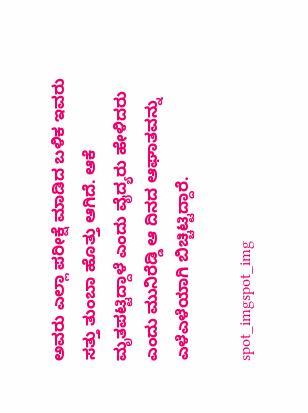ಅವರು ಎಲ್ಲಾ ಪರೀಕ್ಷೆ ಮಾಡಿದ ಬಳಿಕ ಇವರು ಸತ್ತು ತುಂಬಾ ಹೊತ್ತು ಆಗಿದೆ. ಆಕೆ ಮೃತಪಟ್ಟಿದ್ದಾಳೆ ಎಂದು ವೈದ್ಯರು ಹೇಳಿದರು ಎಂದು ಮುನಿರೆಡ್ಡಿ ಆ ದಿನದ ಆಘಾತವನ್ನು ಎಳೆಎಳೆಯಾಗಿ ಬಿಚ್ಚಿಟ್ಟಿದ್ದಾರೆ.

spot_imgspot_img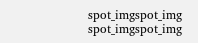spot_imgspot_img
spot_imgspot_img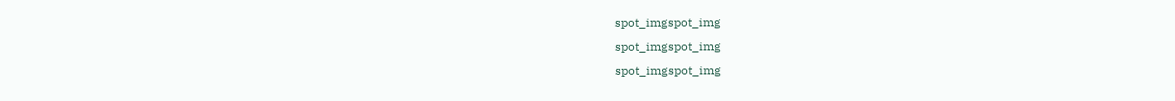spot_imgspot_img
spot_imgspot_img
spot_imgspot_img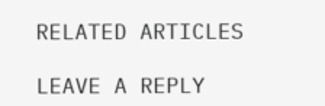RELATED ARTICLES

LEAVE A REPLY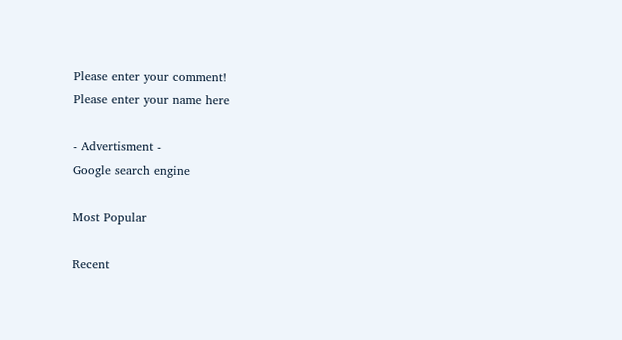Please enter your comment!
Please enter your name here

- Advertisment -
Google search engine

Most Popular

Recent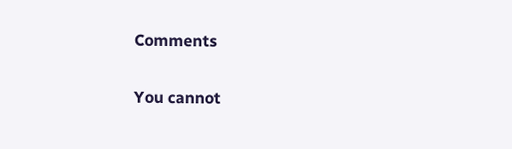Comments

You cannot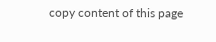copy content of this page